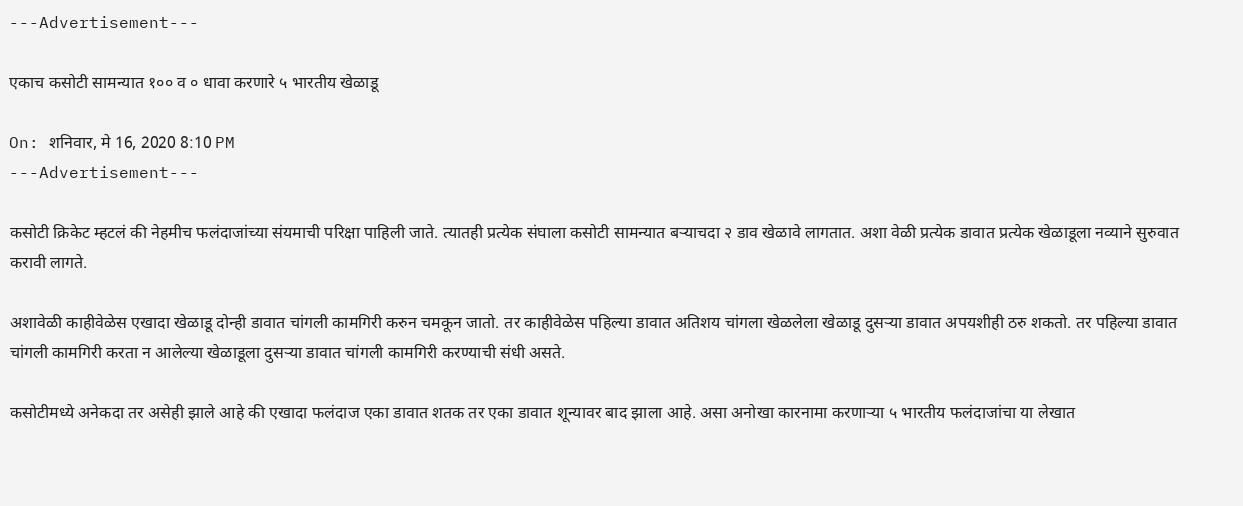---Advertisement---

एकाच कसोटी सामन्यात १०० व ० धावा करणारे ५ भारतीय खेळाडू

On: शनिवार, मे 16, 2020 8:10 PM
---Advertisement---

कसोटी क्रिकेट म्हटलं की नेहमीच फलंदाजांच्या संयमाची परिक्षा पाहिली जाते. त्यातही प्रत्येक संघाला कसोटी सामन्यात बऱ्याचदा २ डाव खेळावे लागतात. अशा वेळी प्रत्येक डावात प्रत्येक खेळाडूला नव्याने सुरुवात करावी लागते.

अशावेळी काहीवेळेस एखादा खेळाडू दोन्ही डावात चांगली कामगिरी करुन चमकून जातो. तर काहीवेळेस पहिल्या डावात अतिशय चांगला खेळलेला खेळाडू दुसऱ्या डावात अपयशीही ठरु शकतो. तर पहिल्या डावात चांगली कामगिरी करता न आलेल्या खेळाडूला दुसऱ्या डावात चांगली कामगिरी करण्याची संधी असते.

कसोटीमध्ये अनेकदा तर असेही झाले आहे की एखादा फलंदाज एका डावात शतक तर एका डावात शून्यावर बाद झाला आहे. असा अनोखा कारनामा करणाऱ्या ५ भारतीय फलंदाजांचा या लेखात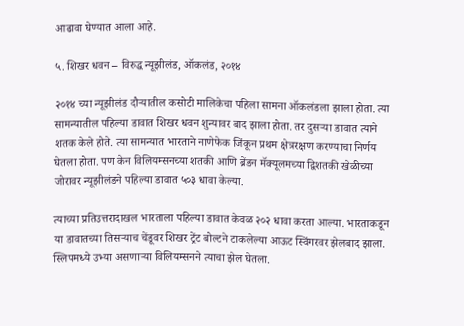आढावा घेण्यात आला आहे.

५. शिखर धवन – विरुद्ध न्यूझीलंड, ऑकलंड, २०१४

२०१४ च्या न्यूझीलंड दौऱ्यातील कसोटी मालिकेचा पहिला सामना ऑकलंडला झाला होता. त्या सामन्यातील पहिल्या डावात शिखर धवन शुन्यावर बाद झाला होता. तर दुसऱ्या डावात त्याने शतक केले होते. त्या सामन्यात भारताने नाणेफेक जिंकून प्रथम क्षेत्ररक्षण करण्याचा निर्णय घेतला होता. पण केन विलियम्सनच्या शतकी आणि ब्रेंडन मॅक्यूलमच्या द्विशतकी खेळीच्या जोरावर न्यूझीलंडने पहिल्या डावात ५०३ धावा केल्या.

त्याच्या प्रतिउत्तरादाखल भारताला पहिल्या डावात केवळ २०२ धावा करता आल्या. भारताकडून या डावातच्या तिसऱ्याच चेंडूवर शिखर ट्रेंट बोल्टने टाकलेल्या आऊट स्विंगरवर झेलबाद झाला. स्लिपमध्ये उभ्या असणाऱ्या विलियम्सनने त्याचा झेल घेतला.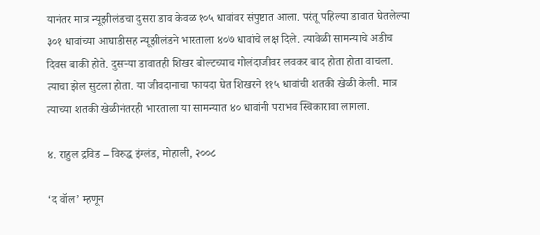यानंतर मात्र न्यूझीलंडचा दुसरा डाव केवळ १०५ धावांवर संपुष्टात आला. परंतू पहिल्या डावात घेतलेल्या ३०१ धावांच्या आघाडीसह न्यूझीलंडने भारताला ४०७ धावांचे लक्ष दिले. त्यावेळी सामन्याचे अडीच दिवस बाकी होते. दुसऱ्या डावातही शिखर बोल्टच्याच गोलंदाजीवर लवकर बाद होता होता वाचला. त्याचा झेल सुटला होता. या जीवदानाचा फायदा घेत शिखरने ११५ धावांची शतकी खेळी केली. मात्र त्याच्या शतकी खेळीनंतरही भारताला या सामन्यात ४० धावांनी पराभव स्विकारावा लागला.

४. राहुल द्रविड – विरुद्ध इंग्लंड, मोहाली, २००८

‘द वॉल’ म्हणून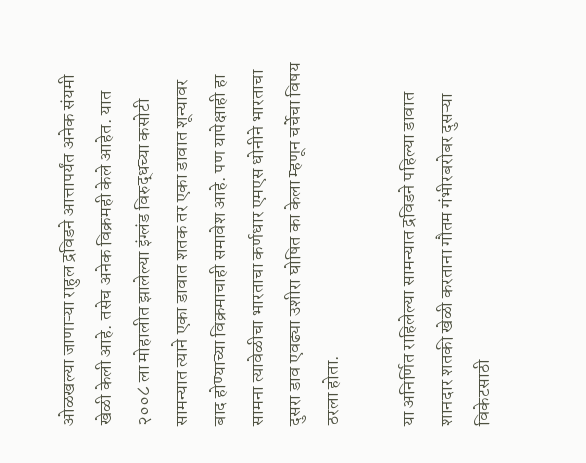ओळखल्या जाणाऱ्या राहुल द्रविडने आत्तापर्यंत अनेक संयमी खेळी केली आहे. तसेच अनेक विक्रमही केले आहेत. यात २००८ ला मोहालीत झालेल्या इंग्लंड विरुद्धच्या कसोटी सामन्यात त्याने एका डावात शतक तर एका डावात शून्यावर बाद होण्याच्या विक्रमाचाही समावेश आहे. पण यापेक्षाही हा सामना त्यावेळीचा भारताचा कर्णधार एमएस धोनीने भारताचा दुसरा डाव एवढ्या उशीरा घोषित का केला म्हणून चर्चेचा विषय ठरला होता.

या अनिर्णित राहिलेल्या सामन्यात द्रविडने पहिल्या डावात शानदार शतकी खेळी करताना गौतम गंभीरबरोबर दुसऱ्या विकेटसाठी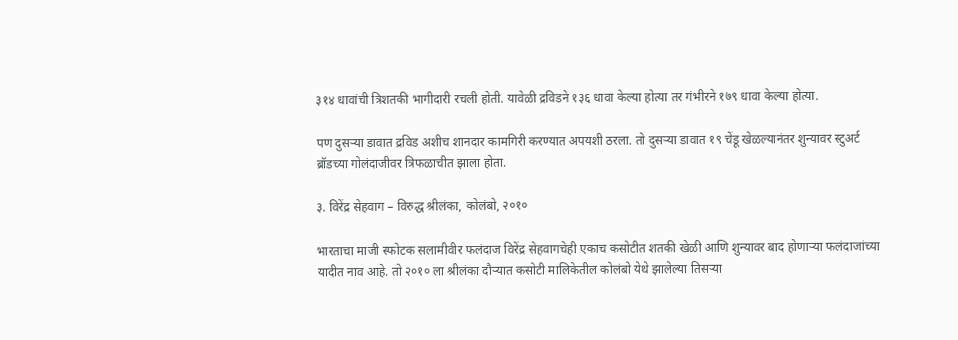३१४ धावांची त्रिशतकी भागीदारी रचली होती. यावेळी द्रविडने १३६ धावा केल्या होत्या तर गंभीरने १७९ धावा केल्या होत्या.

पण दुसऱ्या डावात द्रविड अशीच शानदार कामगिरी करण्यात अपयशी ठरला. तो दुसऱ्या डावात १९ चेंडू खेळल्यानंतर शुन्यावर स्टुअर्ट ब्रॉडच्या गोलंदाजीवर त्रिफळाचीत झाला होता.

३. विरेंद्र सेहवाग – विरुद्ध श्रीलंका, कोलंबो, २०१०

भारताचा माजी स्फोटक सलामीवीर फलंदाज विरेंद्र सेहवागचेही एकाच कसोटीत शतकी खेळी आणि शुन्यावर बाद होणाऱ्या फलंदाजांच्या यादीत नाव आहे. तो २०१० ला श्रीलंका दौऱ्यात कसोटी मालिकेतील कोलंबो येथे झालेल्या तिसऱ्या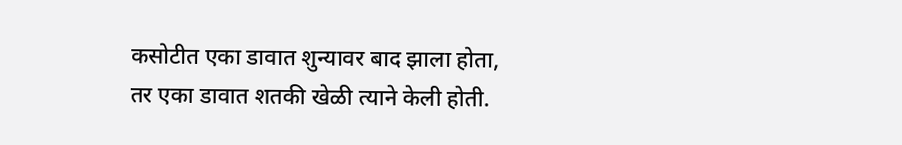कसोटीत एका डावात शुन्यावर बाद झाला होता, तर एका डावात शतकी खेळी त्याने केली होती.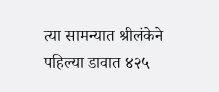त्या सामन्यात श्रीलंकेने पहिल्या डावात ४२५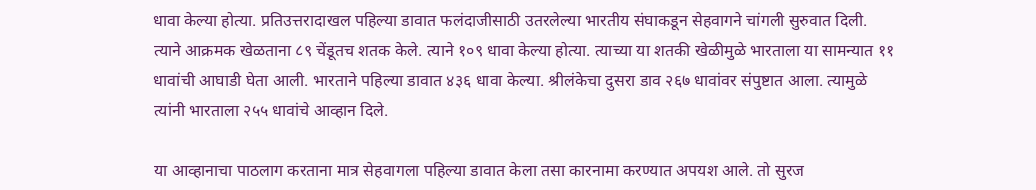धावा केल्या होत्या. प्रतिउत्तरादाखल पहिल्या डावात फलंदाजीसाठी उतरलेल्या भारतीय संघाकडून सेहवागने चांगली सुरुवात दिली. त्याने आक्रमक खेळताना ८९ चेंडूतच शतक केले. त्याने १०९ धावा केल्या होत्या. त्याच्या या शतकी खेळीमुळे भारताला या सामन्यात ११ धावांची आघाडी घेता आली. भारताने पहिल्या डावात ४३६ धावा केल्या. श्रीलंकेचा दुसरा डाव २६७ धावांवर संपुष्टात आला. त्यामुळे त्यांनी भारताला २५५ धावांचे आव्हान दिले.

या आव्हानाचा पाठलाग करताना मात्र सेहवागला पहिल्या डावात केला तसा कारनामा करण्यात अपयश आले. तो सुरज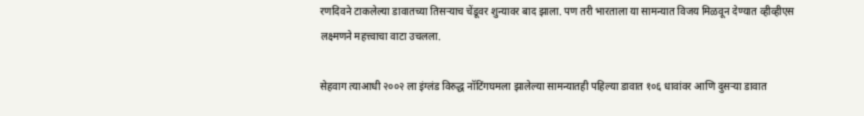रणदिवने टाकलेल्या डावातच्या तिसऱ्याच चेंडूवर शुन्यावर बाद झाला. पण तरी भारताला या सामन्यात विजय मिळवून देण्यात व्हीव्हीएस लक्ष्मणने महत्त्वाचा वाटा उचलला.

सेहवाग त्याआधी २००२ ला इंग्लंड विरुद्ध नॉटिंगघमला झालेल्या सामन्यातही पहिल्या डावात १०६ धावांवर आणि दुसऱ्या डावात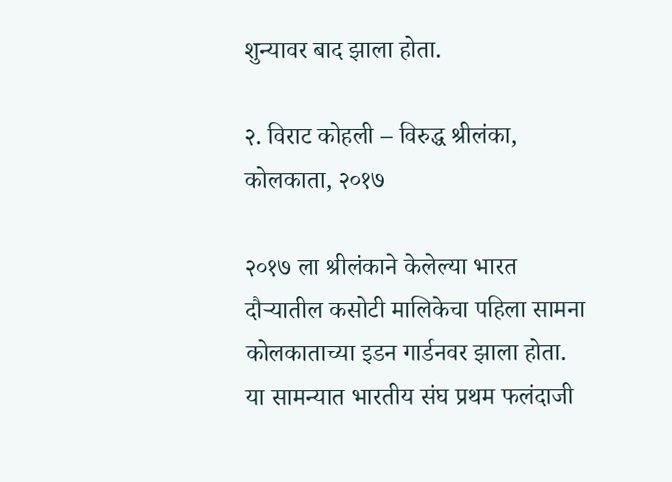शुन्यावर बाद झाला होता.

२. विराट कोहली – विरुद्ध श्रीलंका, कोलकाता, २०१७

२०१७ ला श्रीलंकाने केलेल्या भारत दौऱ्यातील कसोटी मालिकेचा पहिला सामना कोलकाताच्या इडन गार्डनवर झाला होता. या सामन्यात भारतीय संघ प्रथम फलंदाजी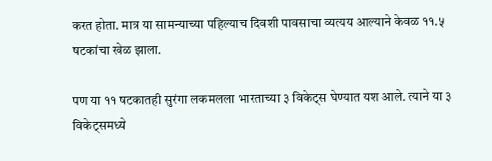करत होता. मात्र या सामन्याच्या पहिल्याच दिवशी पावसाचा व्यत्यय आल्याने केवळ ११.५ षटकांचा खेळ झाला.

पण या ११ षटकातही सुरंगा लकमलला भारताच्या ३ विकेट्स घेण्यात यश आले. त्याने या ३ विकेट्समध्ये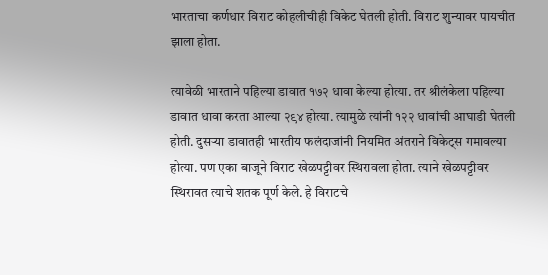भारताचा कर्णधार विराट कोहलीचीही विकेट घेतली होती. विराट शुन्यावर पायचीत झाला होता.

त्यावेळी भारताने पहिल्या डावात १७२ धावा केल्या होत्या. तर श्रीलंकेला पहिल्या डावात धावा करता आल्या २९४ होत्या. त्यामुळे त्यांनी १२२ धावांची आघाडी घेतली होती. दुसऱ्या डावातही भारतीय फलंदाजांनी नियमित अंतराने विकेट्स गमावल्या होत्या. पण एका बाजूने विराट खेळपट्टीवर स्थिरावला होता. त्याने खेळपट्टीवर स्थिरावत त्याचे शतक पूर्ण केले. हे विराटचे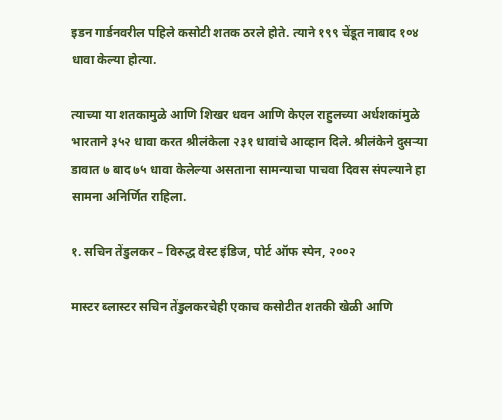इडन गार्डनवरील पहिले कसोटी शतक ठरले होते. त्याने १९९ चेंडूत नाबाद १०४ धावा केल्या होत्या.

त्याच्या या शतकामुळे आणि शिखर धवन आणि केएल राहुलच्या अर्धशकांमुळे भारताने ३५२ धावा करत श्रीलंकेला २३१ धावांचे आव्हान दिले. श्रीलंकेने दुसऱ्या डावात ७ बाद ७५ धावा केलेल्या असताना सामन्याचा पाचवा दिवस संपल्याने हा सामना अनिर्णित राहिला.

१. सचिन तेंडुलकर – विरुद्ध वेस्ट इंडिज, पोर्ट ऑफ स्पेन, २००२

मास्टर ब्लास्टर सचिन तेंडुलकरचेही एकाच कसोटीत शतकी खेळी आणि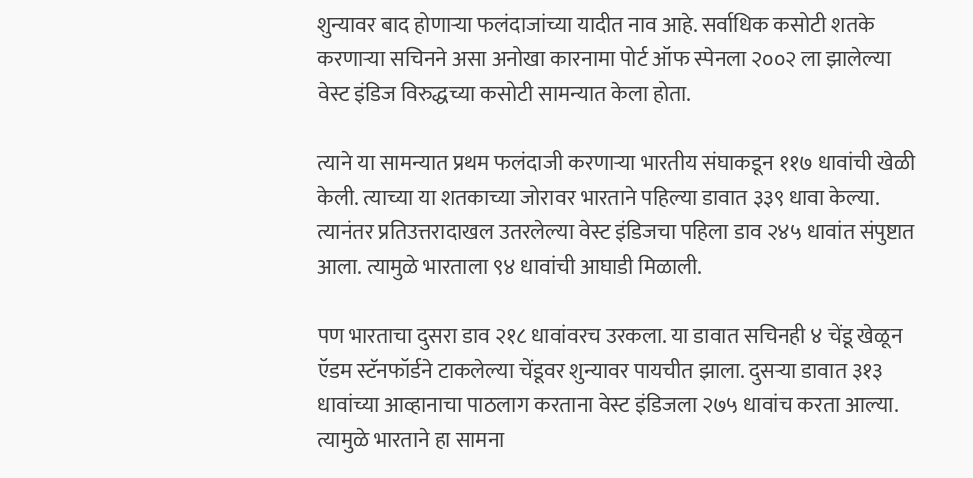शुन्यावर बाद होणाऱ्या फलंदाजांच्या यादीत नाव आहे. सर्वाधिक कसोटी शतके करणाऱ्या सचिनने असा अनोखा कारनामा पोर्ट ऑफ स्पेनला २००२ ला झालेल्या वेस्ट इंडिज विरुद्धच्या कसोटी सामन्यात केला होता.

त्याने या सामन्यात प्रथम फलंदाजी करणाऱ्या भारतीय संघाकडून ११७ धावांची खेळी केली. त्याच्या या शतकाच्या जोरावर भारताने पहिल्या डावात ३३९ धावा केल्या. त्यानंतर प्रतिउत्तरादाखल उतरलेल्या वेस्ट इंडिजचा पहिला डाव २४५ धावांत संपुष्टात आला. त्यामुळे भारताला ९४ धावांची आघाडी मिळाली.

पण भारताचा दुसरा डाव २१८ धावांवरच उरकला. या डावात सचिनही ४ चेंडू खेळून ऍडम स्टॅनफॉर्डने टाकलेल्या चेंडूवर शुन्यावर पायचीत झाला. दुसऱ्या डावात ३१३ धावांच्या आव्हानाचा पाठलाग करताना वेस्ट इंडिजला २७५ धावांच करता आल्या. त्यामुळे भारताने हा सामना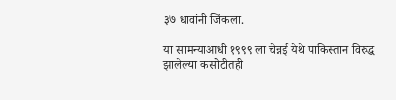३७ धावांनी जिंकला.

या सामन्याआधी १९९९ ला चेन्नई येथे पाकिस्तान विरुद्ध झालेल्या कसोटीतही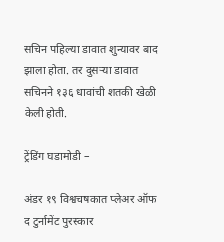सचिन पहिल्या डावात शुन्यावर बाद झाला होता. तर दुसऱ्या डावात सचिनने १३६ धावांची शतकी खेळी केली होती.

ट्रेंडिंग घडामोडी –

अंडर १९ विश्वचषकात प्लेअर ऑफ द टुर्नामेंट पुरस्कार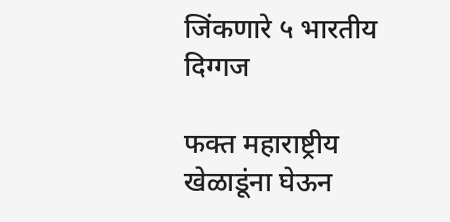जिंकणारे ५ भारतीय दिग्गज

फक्त महाराष्ट्रीय खेळाडूंना घेऊन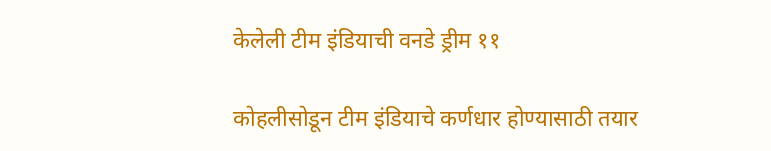केलेली टीम इंडियाची वनडे ड्रीम ११

कोहलीसोडून टीम इंडियाचे कर्णधार होण्यासाठी तयार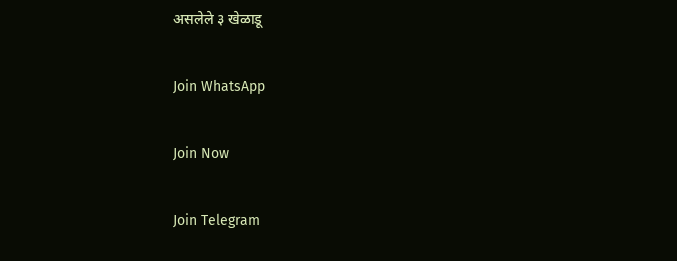असलेले ३ खेळाडू

Join WhatsApp

Join Now

Join Telegram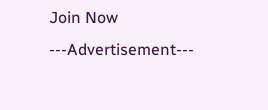Join Now
---Advertisement---